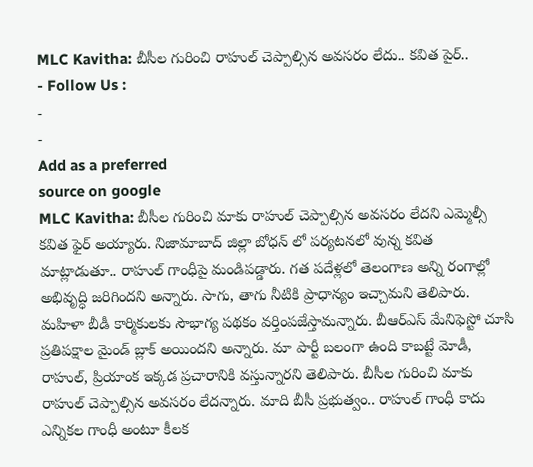MLC Kavitha: బీసీల గురించి రాహుల్ చెప్పాల్సిన అవసరం లేదు.. కవిత పైర్..
- Follow Us :
-
-
Add as a preferred
source on google
MLC Kavitha: బీసీల గురించి మాకు రాహుల్ చెప్పాల్సిన అవసరం లేదని ఎమ్మెల్సీ కవిత ఫైర్ అయ్యారు. నిజామాబాద్ జిల్లా బోధన్ లో పర్యటనలో వున్న కవిత మాట్లాడుతూ.. రాహుల్ గాంధీపై మండిపడ్డారు. గత పదేళ్లలో తెలంగాణ అన్ని రంగాల్లో అభివృద్ధి జరిగిందని అన్నారు. సాగు, తాగు నీటికి ప్రాధాన్యం ఇచ్చామని తెలిపారు. మహిళా బీడీ కార్మికులకు సౌభాగ్య పథకం వర్తింపజేస్తామన్నారు. బీఆర్ఎస్ మేనిఫెస్టో చూసి ప్రతిపక్షాల మైండ్ బ్లాక్ అయిందని అన్నారు. మా పార్టీ బలంగా ఉంది కాబట్టే మోడీ, రాహుల్, ప్రియాంక ఇక్కడ ప్రచారానికి వస్తున్నారని తెలిపారు. బీసీల గురించి మాకు రాహుల్ చెప్పాల్సిన అవసరం లేదన్నారు. మాది బీసీ ప్రభుత్వం.. రాహుల్ గాంధీ కాదు ఎన్నికల గాంధీ అంటూ కీలక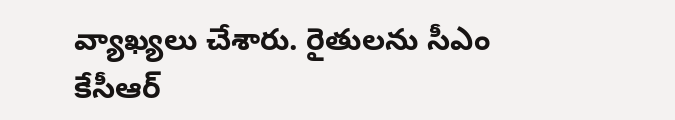వ్యాఖ్యలు చేశారు. రైతులను సీఎం కేసీఆర్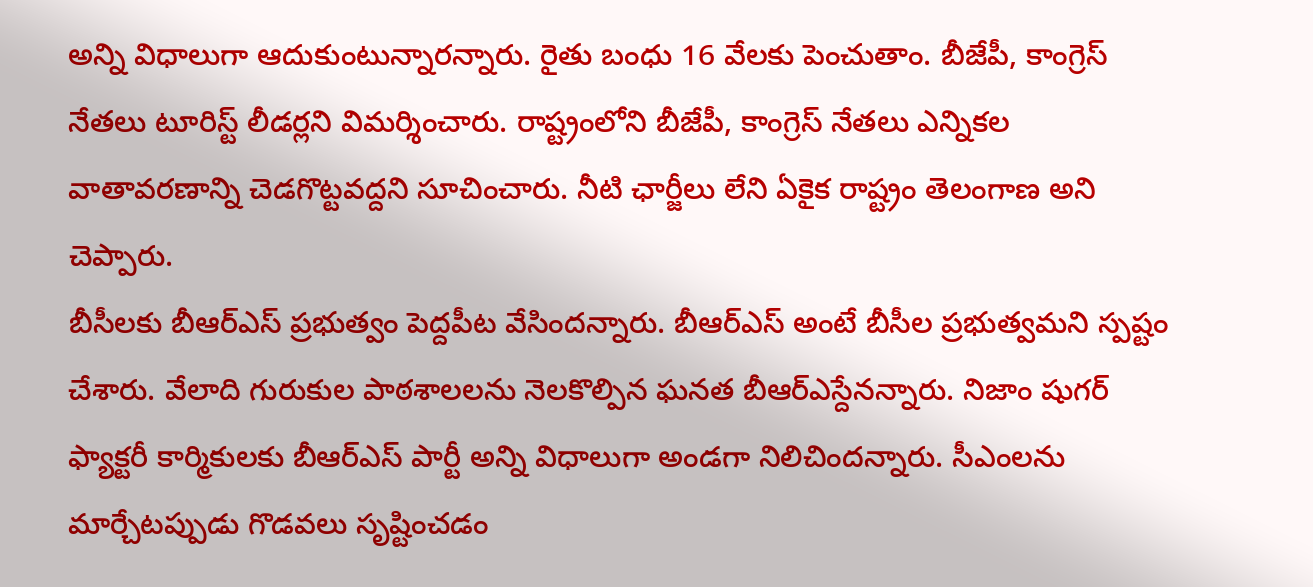అన్ని విధాలుగా ఆదుకుంటున్నారన్నారు. రైతు బంధు 16 వేలకు పెంచుతాం. బీజేపీ, కాంగ్రెస్ నేతలు టూరిస్ట్ లీడర్లని విమర్శించారు. రాష్ట్రంలోని బీజేపీ, కాంగ్రెస్ నేతలు ఎన్నికల వాతావరణాన్ని చెడగొట్టవద్దని సూచించారు. నీటి ఛార్జీలు లేని ఏకైక రాష్ట్రం తెలంగాణ అని చెప్పారు.
బీసీలకు బీఆర్ఎస్ ప్రభుత్వం పెద్దపీట వేసిందన్నారు. బీఆర్ఎస్ అంటే బీసీల ప్రభుత్వమని స్పష్టం చేశారు. వేలాది గురుకుల పాఠశాలలను నెలకొల్పిన ఘనత బీఆర్ఎస్దేనన్నారు. నిజాం షుగర్ ఫ్యాక్టరీ కార్మికులకు బీఆర్ఎస్ పార్టీ అన్ని విధాలుగా అండగా నిలిచిందన్నారు. సీఎంలను మార్చేటప్పుడు గొడవలు సృష్టించడం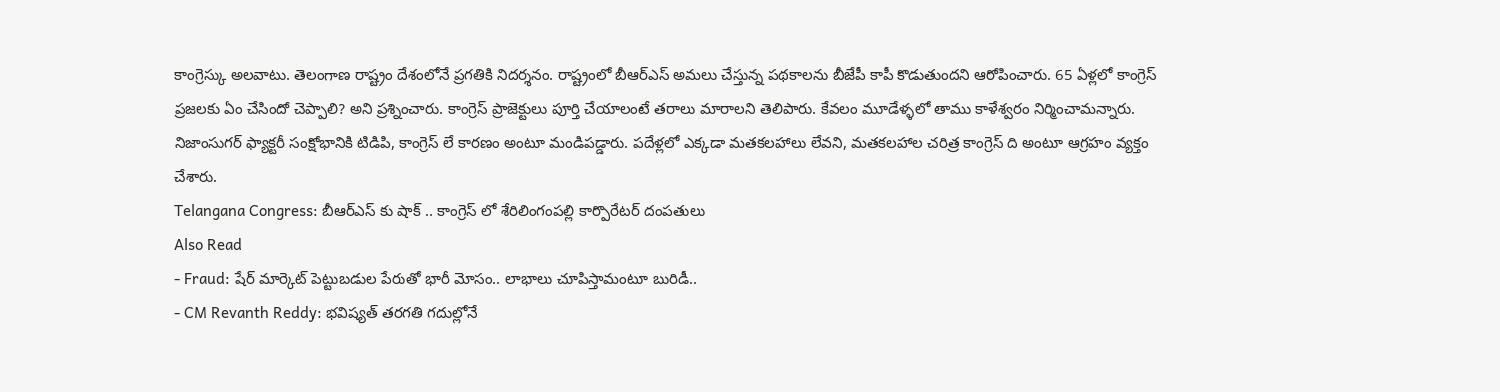కాంగ్రెస్కు అలవాటు. తెలంగాణ రాష్ట్రం దేశంలోనే ప్రగతికి నిదర్శనం. రాష్ట్రంలో బీఆర్ఎస్ అమలు చేస్తున్న పథకాలను బీజేపీ కాపీ కొడుతుందని ఆరోపించారు. 65 ఏళ్లలో కాంగ్రెస్ ప్రజలకు ఏం చేసిందో చెప్పాలి? అని ప్రశ్నించారు. కాంగ్రెస్ ప్రాజెక్టులు పూర్తి చేయాలంటే తరాలు మారాలని తెలిపారు. కేవలం మూడేళ్ళలో తాము కాళేశ్వరం నిర్మించామన్నారు. నిజాంసుగర్ ఫ్యాక్టరీ సంక్షోభానికి టిడిపి, కాంగ్రెస్ లే కారణం అంటూ మండిపడ్డారు. పదేళ్లలో ఎక్కడా మతకలహాలు లేవని, మతకలహాల చరిత్ర కాంగ్రెస్ ది అంటూ ఆగ్రహం వ్యక్తం చేశారు.
Telangana Congress: బీఆర్ఎస్ కు షాక్ .. కాంగ్రెస్ లో శేరిలింగంపల్లి కార్పొరేటర్ దంపతులు
Also Read
- Fraud: షేర్ మార్కెట్ పెట్టుబడుల పేరుతో భారీ మోసం.. లాభాలు చూపిస్తామంటూ బురిడీ..
- CM Revanth Reddy: భవిష్యత్ తరగతి గదుల్లోనే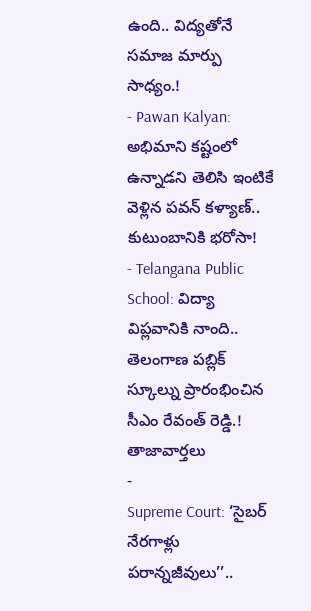ఉంది.. విద్యతోనే సమాజ మార్పు సాధ్యం.!
- Pawan Kalyan: అభిమాని కష్టంలో ఉన్నాడని తెలిసి ఇంటికే వెళ్లిన పవన్ కళ్యాణ్.. కుటుంబానికి భరోసా!
- Telangana Public School: విద్యా విప్లవానికి నాంది.. తెలంగాణ పబ్లిక్ స్కూల్ను ప్రారంభించిన సీఎం రేవంత్ రెడ్డి.!
తాజావార్తలు
-
Supreme Court: ‘సైబర్ నేరగాళ్లు పరాన్నజీవులు’’..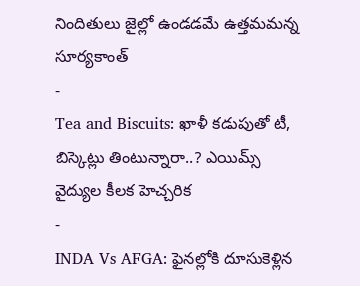నిందితులు జైల్లో ఉండడమే ఉత్తమమన్న సూర్యకాంత్
-
Tea and Biscuits: ఖాళీ కడుపుతో టీ, బిస్కెట్లు తింటున్నారా..? ఎయిమ్స్ వైద్యుల కీలక హెచ్చరిక
-
INDA Vs AFGA: ఫైనల్లోకి దూసుకెళ్లిన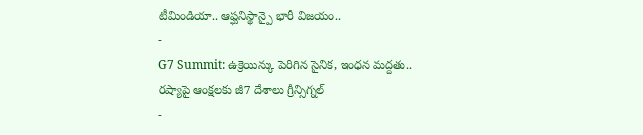టీమిండియా.. ఆప్ఘనిస్థాన్పై భారీ విజయం..
-
G7 Summit: ఉక్రెయిన్కు పెరిగిన సైనిక, ఇంధన మద్దతు.. రష్యాపై ఆంక్షలకు జీ7 దేశాలు గ్రీన్సిగ్నల్
-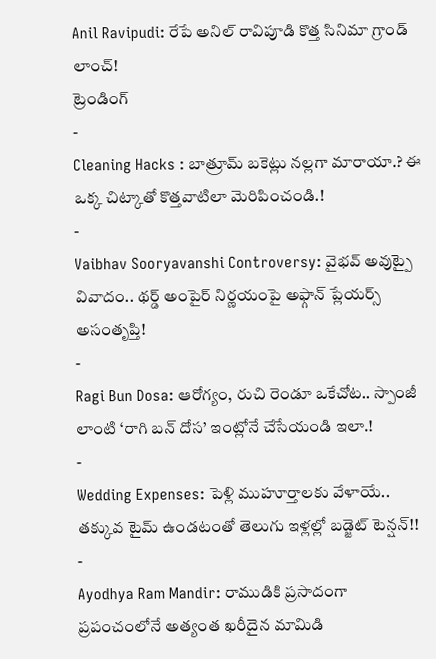Anil Ravipudi: రేపే అనిల్ రావిపూడి కొత్త సినిమా గ్రాండ్ లాంచ్!
ట్రెండింగ్
-
Cleaning Hacks : బాత్రూమ్ బకెట్లు నల్లగా మారాయా.? ఈ ఒక్క చిట్కాతో కొత్తవాటిలా మెరిపించండి.!
-
Vaibhav Sooryavanshi Controversy: వైభవ్ అవుట్పై వివాదం.. థర్డ్ అంపైర్ నిర్ణయంపై అఫ్గాన్ ప్లేయర్స్ అసంతృప్తి!
-
Ragi Bun Dosa: ఆరోగ్యం, రుచి రెండూ ఒకేచోట.. స్పాంజీ లాంటి ‘రాగి బన్ దోస’ ఇంట్లోనే చేసేయండి ఇలా.!
-
Wedding Expenses: పెళ్లి ముహూర్తాలకు వేళాయే.. తక్కువ టైమ్ ఉండటంతో తెలుగు ఇళ్లల్లో బడ్జెట్ టెన్షన్!!
-
Ayodhya Ram Mandir: రాముడికి ప్రసాదంగా ప్రపంచంలోనే అత్యంత ఖరీదైన మామిడి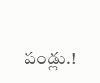పండ్లు.!